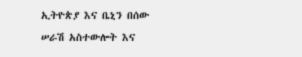ኢትዮጵያ እና ቤኒን በሰው ሠራሽ አስተውሎት እና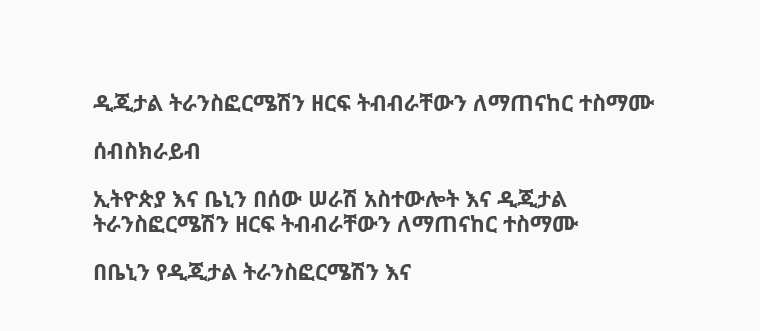ዲጂታል ትራንስፎርሜሽን ዘርፍ ትብብራቸውን ለማጠናከር ተስማሙ

ሰብስክራይብ

ኢትዮጵያ እና ቤኒን በሰው ሠራሽ አስተውሎት እና ዲጂታል ትራንስፎርሜሽን ዘርፍ ትብብራቸውን ለማጠናከር ተስማሙ

በቤኒን የዲጂታል ትራንስፎርሜሽን እና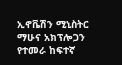ኢኖቬሽን ሚኒስትር ማሁና አክፕሎጋን የተመራ ከፍተኛ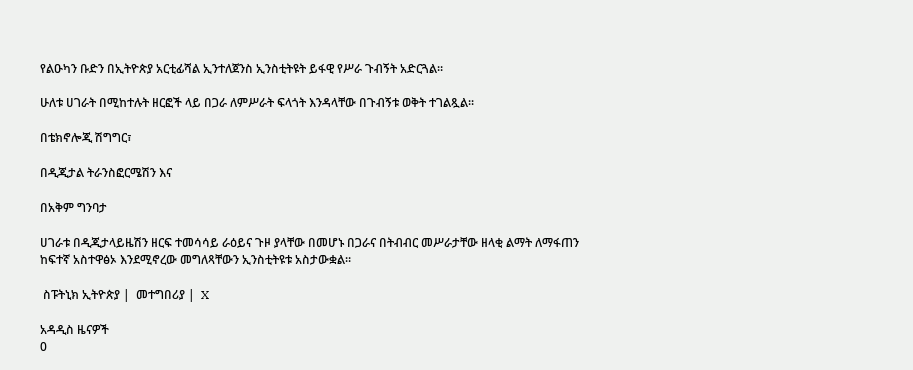የልዑካን ቡድን በኢትዮጵያ አርቲፊሻል ኢንተለጀንስ ኢንስቲትዩት ይፋዊ የሥራ ጉብኝት አድርጓል።

ሁለቱ ሀገራት በሚከተሉት ዘርፎች ላይ በጋራ ለምሥራት ፍላጎት እንዳላቸው በጉብኝቱ ወቅት ተገልጿል፡፡

በቴክኖሎጂ ሽግግር፣

በዲጂታል ትራንስፎርሜሽን እና

በአቅም ግንባታ

ሀገራቱ በዲጂታላይዜሽን ዘርፍ ተመሳሳይ ራዕይና ጉዞ ያላቸው በመሆኑ በጋራና በትብብር መሥራታቸው ዘላቂ ልማት ለማፋጠን ከፍተኛ አስተዋፅኦ እንደሚኖረው መግለጻቸውን ኢንስቲትዩቱ አስታውቋል።

 ስፑትኒክ ኢትዮጵያ |  መተግበሪያ |  X

አዳዲስ ዜናዎች
0